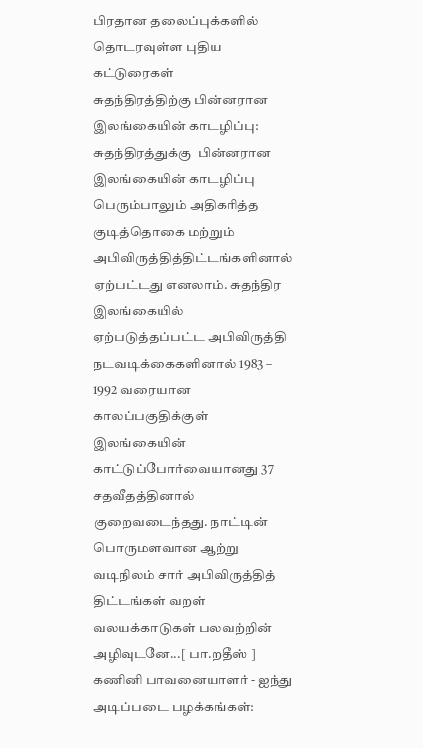பிரதான தலைப்புக்களில் தொடரவுள்ள புதிய கட்டுரைகள்
சுதந்திரத்திற்கு பின்னரான இலங்கையின் காடழிப்பு: சுதந்திரத்துக்கு  பின்னரான இலங்கையின் காடழிப்பு பெரும்பாலும் அதிகரித்த குடித்தொகை மற்றும் அபிவிருத்தித்திட்டங்களினால் ஏற்பட்டது எனலாம். சுதந்திர இலங்கையில் ஏற்படுத்தப்பட்ட அபிவிருத்தி நடவடிக்கைகளினால் 1983 – 1992 வரையான காலப்பகுதிக்குள் இலங்கையின் காட்டுப்போர்வையானது 37 சதவீதத்தினால் குறைவடைந்தது. நாட்டின் பொருமளவான ஆற்று வடிநிலம் சார் அபிவிருத்தித் திட்டங்கள் வறள் வலயக்காடுகள் பலவற்றின் அழிவுடனே...[ பா.றதீஸ் ] கணினி பாவனையாளர் - ஐந்து அடிப்படை பழக்கங்கள்: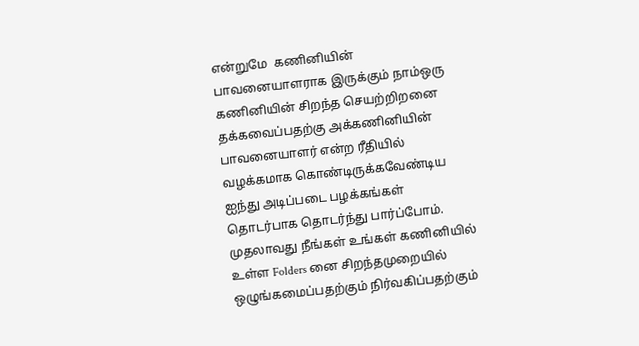என்றுமே  கணினியின் பாவனையாளராக இருக்கும் நாம்ஒரு கணினியின் சிறந்த செயற்றிறனை தக்கவைப்பதற்கு அக்கணினியின் பாவனையாளர் என்ற ரீதியில் வழக்கமாக கொண்டிருக்கவேண்டிய ஐந்து அடிப்படை பழக்கங்கள் தொடர்பாக தொடர்ந்து பார்ப்போம். முதலாவது நீங்கள் உங்கள் கணினியில் உள்ள Folders னை சிறந்தமுறையில் ஒழுங்கமைப்பதற்கும் நிர்வகிப்பதற்கும்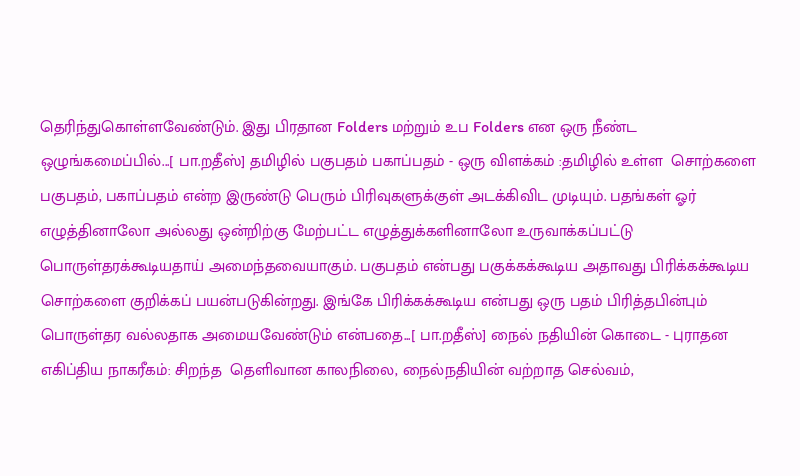தெரிந்துகொள்ளவேண்டும். இது பிரதான Folders மற்றும் உப Folders என ஒரு நீண்ட ஒழுங்கமைப்பில்...[ பா.றதீஸ்] தமிழில் பகுபதம் பகாப்பதம் - ஒரு விளக்கம் :தமிழில் உள்ள  சொற்களை பகுபதம், பகாப்பதம் என்ற இருண்டு பெரும் பிரிவுகளுக்குள் அடக்கிவிட முடியும். பதங்கள் ஓர் எழுத்தினாலோ அல்லது ஒன்றிற்கு மேற்பட்ட எழுத்துக்களினாலோ உருவாக்கப்பட்டு பொருள்தரக்கூடியதாய் அமைந்தவையாகும். பகுபதம் என்பது பகுக்கக்கூடிய அதாவது பிரிக்கக்கூடிய சொற்களை குறிக்கப் பயன்படுகின்றது. இங்கே பிரிக்கக்கூடிய என்பது ஒரு பதம் பிரித்தபின்பும் பொருள்தர வல்லதாக அமையவேண்டும் என்பதை...[ பா.றதீஸ்] நைல் நதியின் கொடை - புராதன எகிப்திய நாகரீகம்: சிறந்த  தெளிவான காலநிலை, நைல்நதியின் வற்றாத செல்வம்,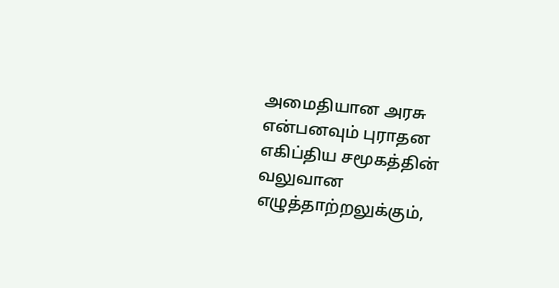அமைதியான அரசு என்பனவும் புராதன எகிப்திய சமூகத்தின் வலுவான எழுத்தாற்றலுக்கும்,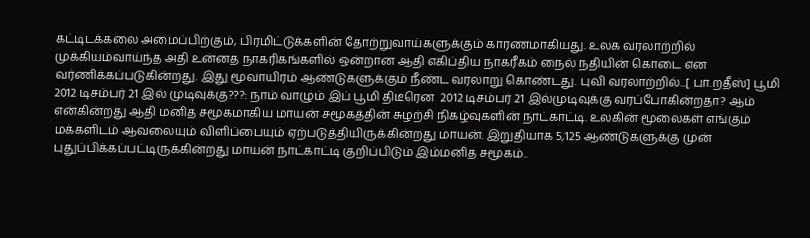கட்டிடக்கலை அமைப்பிற்கும், பிரமிட்டுக்களின் தோற்றுவாய்களுக்கும் காரணமாகியது. உலக வரலாற்றில் முக்கியம்வாய்ந்த அதி உன்னத நாகரிகங்களில் ஒன்றான ஆதி எகிப்திய நாகரீகம் நைல் நதியின் கொடை என வர்ணிக்கப்படுகின்றது. இது மூவாயிரம் ஆண்டுகளுக்கும் நீண்ட வரலாறு கொண்டது. புவி வரலாற்றில்...[ பா.றதீஸ்] பூமி 2012 டிசம்பர் 21 இல் முடிவுக்கு???: நாம் வாழும் இப் பூமி திடீரென  2012 டிசம்பர் 21 இல்முடிவுக்கு வரப்போகின்றதா? ஆம் என்கின்றது ஆதி மனித சமூகமாகிய மாயன் சமூகத்தின் சுழற்சி நிகழ்வுகளின் நாட்காட்டி. உலகின் மூலைகள் எங்கும் மக்களிடம் ஆவலையும் விளிப்பையும் ஏற்படுத்தியிருக்கின்றது மாயன். இறுதியாக 5,125 ஆண்டுகளுக்கு முன் புதுப்பிக்கப்பட்டிருக்கின்றது மாயன் நாட்காட்டி குறிப்பிடும் இம்மனித சமூகம்..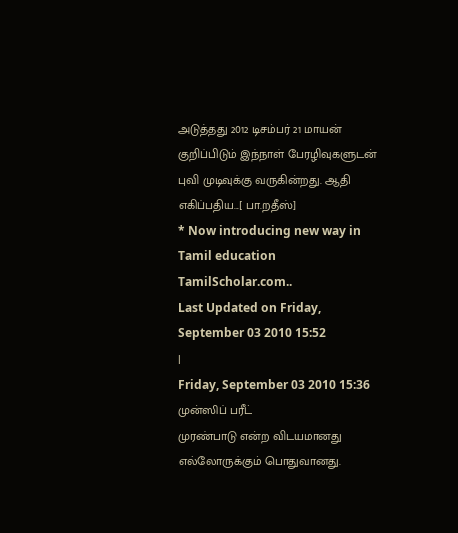அடுத்தது 2012 டிசம்பர் 21 மாயன் குறிப்பிடும் இந்நாள் பேரழிவுகளுடன் புவி முடிவுக்கு வருகின்றது. ஆதி எகிப்பதிய...[ பா.றதீஸ்]
* Now introducing new way in Tamil education TamilScholar.com..
Last Updated on Friday, September 03 2010 15:52
|
Friday, September 03 2010 15:36
முன்ஸிப் பரீட்
முரண்பாடு என்ற விடயமானது எல்லோருக்கும் பொதுவானது.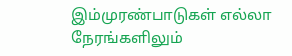இம்முரண்பாடுகள் எல்லா நேரங்களிலும்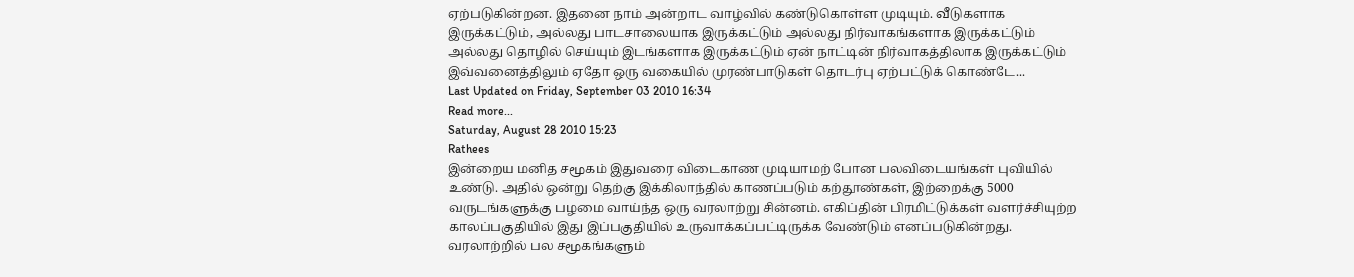ஏற்படுகின்றன. இதனை நாம் அன்றாட வாழ்வில் கண்டுகொள்ள முடியும். வீடுகளாக இருக்கட்டும், அல்லது பாடசாலையாக இருக்கட்டும் அல்லது நிர்வாகங்களாக இருக்கட்டும் அல்லது தொழில் செய்யும் இடங்களாக இருக்கட்டும் ஏன் நாட்டின் நிர்வாகத்திலாக இருக்கட்டும் இவ்வனைத்திலும் ஏதோ ஒரு வகையில் முரண்பாடுகள் தொடர்பு ஏற்பட்டுக் கொண்டே...
Last Updated on Friday, September 03 2010 16:34
Read more...
Saturday, August 28 2010 15:23
Rathees
இன்றைய மனித சமூகம் இதுவரை விடைகாண முடியாமற் போன பலவிடையங்கள் புவியில் உண்டு. அதில் ஒன்று தெற்கு இக்கிலாந்தில் காணப்படும் கற்தூண்கள், இற்றைக்கு 5000 வருடங்களுக்கு பழமை வாய்ந்த ஒரு வரலாற்று சின்னம். எகிப்தின் பிரமிட்டுக்கள் வளர்ச்சியுற்ற காலப்பகுதியில் இது இப்பகுதியில் உருவாக்கப்பட்டிருக்க வேண்டும் எனப்படுகின்றது. வரலாற்றில் பல சமூகங்களும்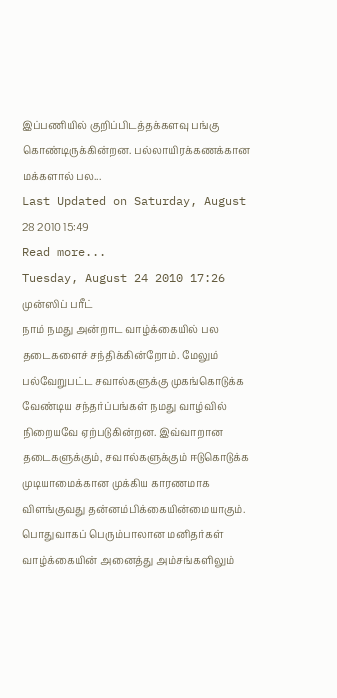இப்பணியில் குறிப்பிடத்தக்களவு பங்கு கொண்டிருக்கின்றன. பல்லாயிரக்கணக்கான மக்களால் பல...
Last Updated on Saturday, August 28 2010 15:49
Read more...
Tuesday, August 24 2010 17:26
முன்ஸிப் பரீட்
நாம் நமது அன்றாட வாழ்க்கையில் பல தடைகளைச் சந்திக்கின்றோம். மேலும் பல்வேறுபட்ட சவால்களுக்கு முகங்கொடுக்க வேண்டிய சந்தர்ப்பங்கள் நமது வாழ்வில் நிறையவே ஏற்படுகின்றன. இவ்வாறான தடைகளுக்கும், சவால்களுக்கும் ஈடுகொடுக்க முடியாமைக்கான முக்கிய காரணமாக விளங்குவது தன்னம்பிக்கையின்மையாகும். பொதுவாகப் பெரும்பாலான மனிதர்கள் வாழ்க்கையின் அனைத்து அம்சங்களிலும்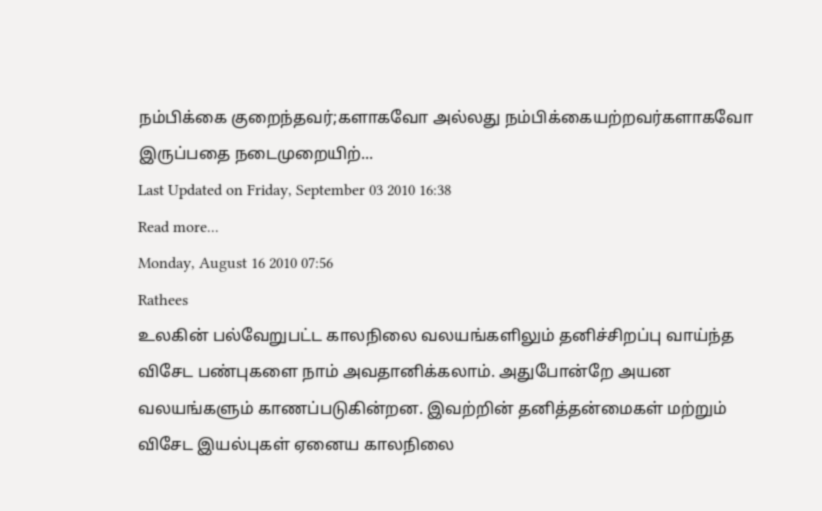நம்பிக்கை குறைந்தவர்;களாகவோ அல்லது நம்பிக்கையற்றவர்களாகவோ இருப்பதை நடைமுறையிற்...
Last Updated on Friday, September 03 2010 16:38
Read more...
Monday, August 16 2010 07:56
Rathees
உலகின் பல்வேறுபட்ட காலநிலை வலயங்களிலும் தனிச்சிறப்பு வாய்ந்த விசேட பண்புகளை நாம் அவதானிக்கலாம். அதுபோன்றே அயன வலயங்களும் காணப்படுகின்றன. இவற்றின் தனித்தன்மைகள் மற்றும் விசேட இயல்புகள் ஏனைய காலநிலை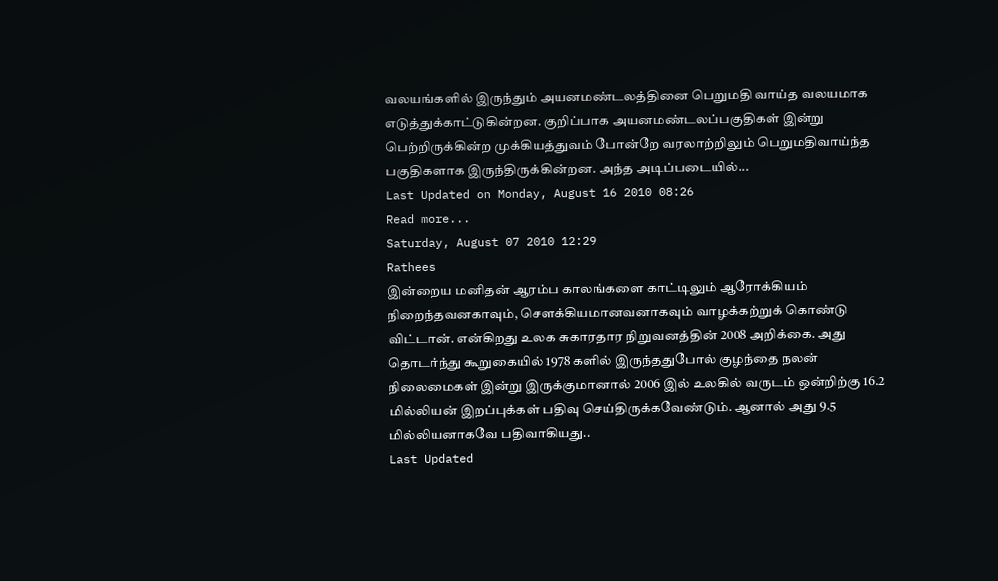வலயங்களில் இருந்தும் அயனமண்டலத்தினை பெறுமதி வாய்த வலயமாக எடுத்துக்காட்டுகின்றன. குறிப்பாக அயனமண்டலப்பகுதிகள் இன்று பெற்றிருக்கின்ற முக்கியத்துவம் போன்றே வரலாற்றிலும் பெறுமதிவாய்ந்த பகுதிகளாக இருந்திருக்கின்றன. அந்த அடிப்படையில்...
Last Updated on Monday, August 16 2010 08:26
Read more...
Saturday, August 07 2010 12:29
Rathees
இன்றைய மனிதன் ஆரம்ப காலங்களை காட்டிலும் ஆரோக்கியம் நிறைந்தவனகாவும், சௌக்கியமானவனாகவும் வாழக்கற்றுக் கொண்டு விட்டான். என்கிறது உலக சுகாரதார நிறுவனத்தின் 2008 அறிக்கை. அது தொடர்ந்து கூறுகையில் 1978 களில் இருந்ததுபோல் குழந்தை நலன் நிலைமைகள் இன்று இருக்குமானால் 2006 இல் உலகில் வருடம் ஒன்றிற்கு 16.2 மில்லியன் இறப்புக்கள் பதிவு செய்திருக்கவேண்டும். ஆனால் அது 9.5 மில்லியனாகவே பதிவாகியது..
Last Updated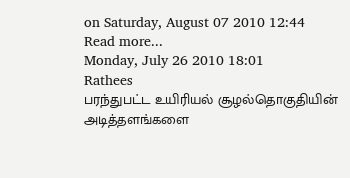on Saturday, August 07 2010 12:44
Read more...
Monday, July 26 2010 18:01
Rathees
பரந்துபட்ட உயிரியல் சூழல்தொகுதியின் அடித்தளங்களை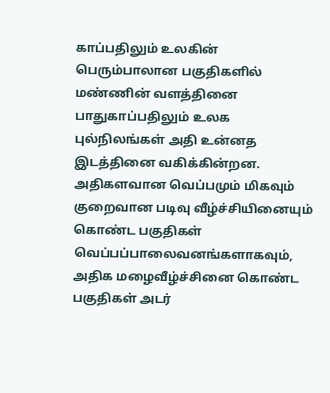காப்பதிலும் உலகின் பெரும்பாலான பகுதிகளில் மண்ணின் வளத்தினை பாதுகாப்பதிலும் உலக புல்நிலங்கள் அதி உன்னத இடத்தினை வகிக்கின்றன. அதிகளவான வெப்பமும் மிகவும் குறைவான படிவு வீழ்ச்சியினையும் கொண்ட பகுதிகள் வெப்பப்பாலைவனங்களாகவும், அதிக மழைவீழ்ச்சினை கொண்ட பகுதிகள் அடர்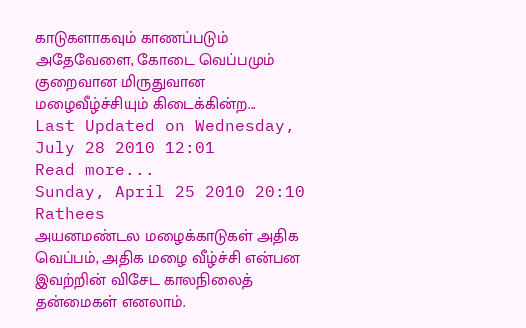காடுகளாகவும் காணப்படும் அதேவேளை, கோடை வெப்பமும் குறைவான மிருதுவான மழைவீழ்ச்சியும் கிடைக்கின்ற...
Last Updated on Wednesday, July 28 2010 12:01
Read more...
Sunday, April 25 2010 20:10
Rathees
அயனமண்டல மழைக்காடுகள் அதிக வெப்பம், அதிக மழை வீழ்ச்சி என்பன இவற்றின் விசேட காலநிலைத் தன்மைகள் எனலாம்.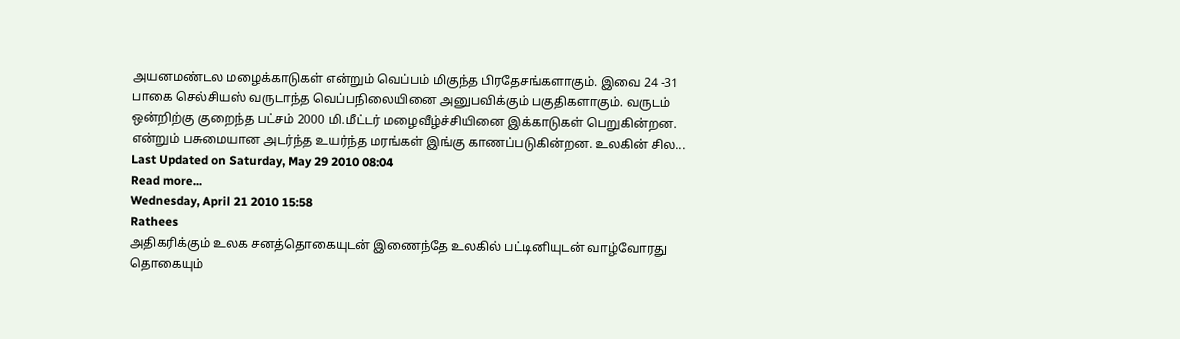அயனமண்டல மழைக்காடுகள் என்றும் வெப்பம் மிகுந்த பிரதேசங்களாகும். இவை 24 -31 பாகை செல்சியஸ் வருடாந்த வெப்பநிலையினை அனுபவிக்கும் பகுதிகளாகும். வருடம் ஒன்றிற்கு குறைந்த பட்சம் 2000 மி.மீட்டர் மழைவீழ்ச்சியினை இக்காடுகள் பெறுகின்றன. என்றும் பசுமையான அடர்ந்த உயர்ந்த மரங்கள் இங்கு காணப்படுகின்றன. உலகின் சில...
Last Updated on Saturday, May 29 2010 08:04
Read more...
Wednesday, April 21 2010 15:58
Rathees
அதிகரிக்கும் உலக சனத்தொகையுடன் இணைந்தே உலகில் பட்டினியுடன் வாழ்வோரது தொகையும்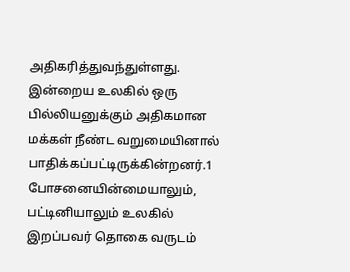அதிகரித்துவந்துள்ளது. இன்றைய உலகில் ஒரு பில்லியனுக்கும் அதிகமான மக்கள் நீண்ட வறுமையினால் பாதிக்கப்பட்டிருக்கின்றனர்.1 போசனையின்மையாலும், பட்டினியாலும் உலகில் இறப்பவர் தொகை வருடம்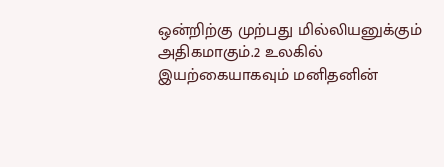ஒன்றிற்கு முற்பது மில்லியனுக்கும் அதிகமாகும்.2 உலகில் இயற்கையாகவும் மனிதனின்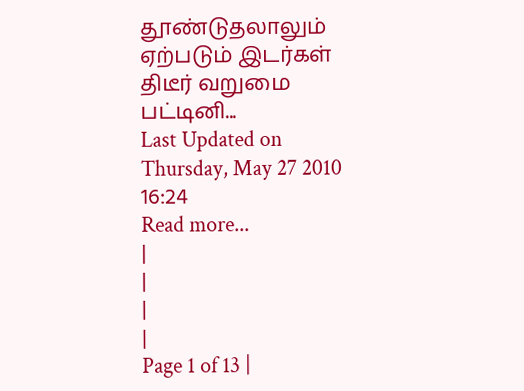தூண்டுதலாலும் ஏற்படும் இடர்கள் திடீர் வறுமை பட்டினி...
Last Updated on Thursday, May 27 2010 16:24
Read more...
|
|
|
|
Page 1 of 13 |